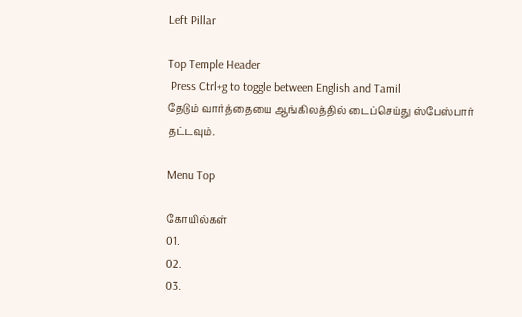Left Pillar

Top Temple Header
 Press Ctrl+g to toggle between English and Tamil
தேடும் வார்த்தையை ஆங்கிலத்தில் டைப்செய்து ஸ்பேஸ்பார் தட்டவும்.

Menu Top

கோயில்கள்
01.
02.
03.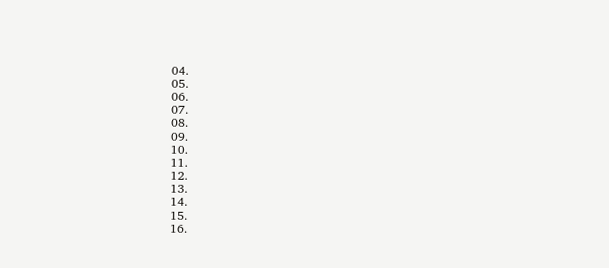04.
05.
06.
07.
08.
09.
10.
11.
12.
13.
14.
15.
16.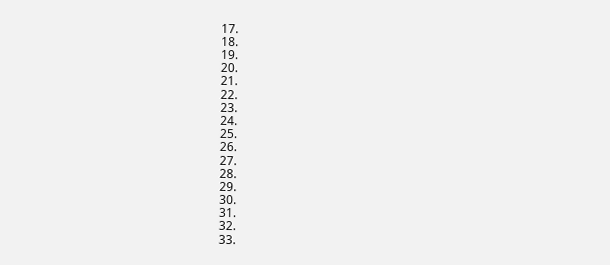17.
18.
19.
20.
21.
22.
23.
24.
25.
26.
27.
28.
29.
30.
31.
32.
33.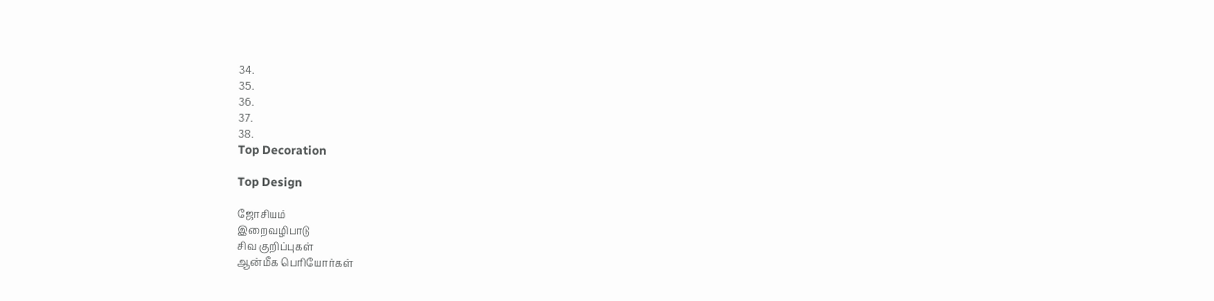34.
35.
36.
37.
38.
Top Decoration

Top Design

ஜோசியம்
இறைவழிபாடு
சிவ குறிப்புகள்
ஆன்மீக பெரியோர்கள்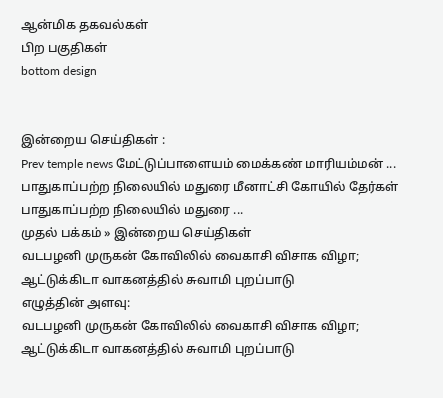ஆன்மிக தகவல்கள்
பிற பகுதிகள்
bottom design


இன்றைய செய்திகள் :
Prev temple news மேட்டுப்பாளையம் மைக்கண் மாரியம்மன் ... பாதுகாப்பற்ற நிலையில் மதுரை மீனாட்சி கோயில் தேர்கள் பாதுகாப்பற்ற நிலையில் மதுரை ...
முதல் பக்கம் » இன்றைய செய்திகள்
வடபழனி முருகன் கோவிலில் வைகாசி விசாக விழா; ஆட்டுக்கிடா வாகனத்தில் சுவாமி புறப்பாடு
எழுத்தின் அளவு:
வடபழனி முருகன் கோவிலில் வைகாசி விசாக விழா; ஆட்டுக்கிடா வாகனத்தில் சுவாமி புறப்பாடு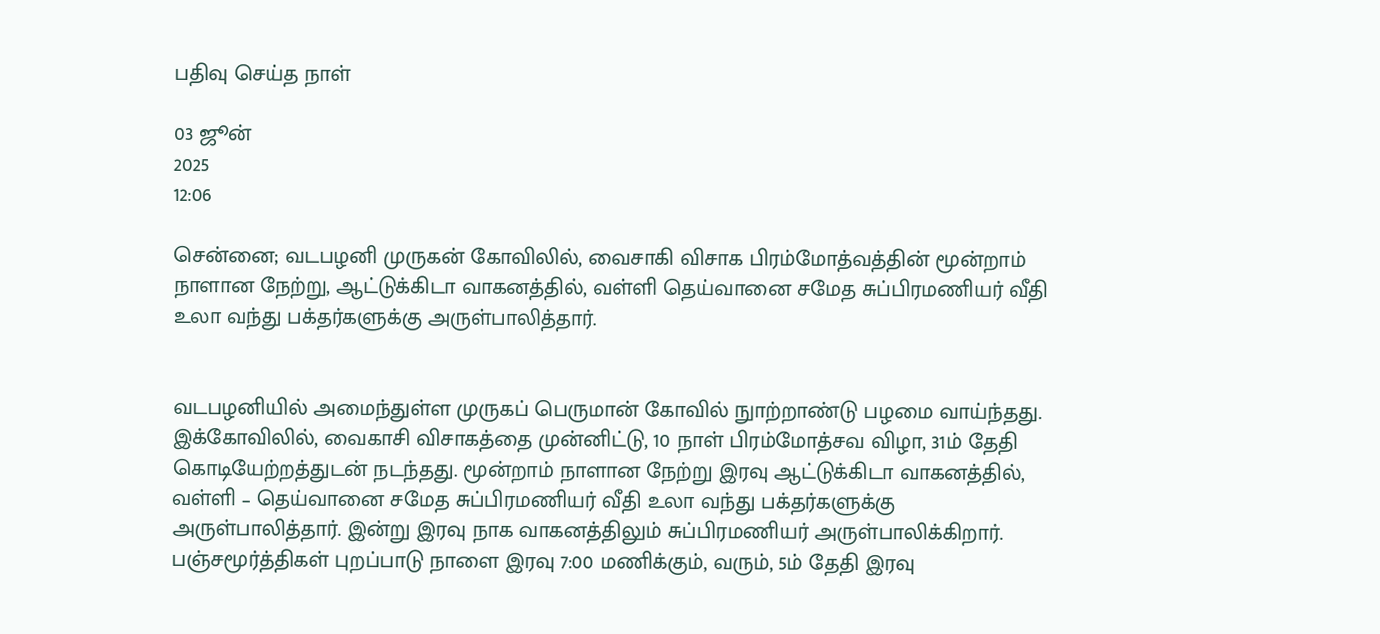பதிவு செய்த நாள்

03 ஜூன்
2025
12:06

சென்னை; வடபழனி முருகன் கோவிலில், வைசாகி விசாக பிரம்மோத்வத்தின் மூன்றாம் நாளான நேற்று, ஆட்டுக்கிடா வாகனத்தில், வள்ளி தெய்வானை சமேத சுப்பிரமணியர் வீதி உலா வந்து பக்தர்களுக்கு அருள்பாலித்தார்.


வடபழனியில் அமைந்துள்ள முருகப் பெருமான் கோவில் நுாற்றாண்டு பழமை வாய்ந்தது. இக்கோவிலில், வைகாசி விசாகத்தை முன்னிட்டு, 10 நாள் பிரம்மோத்சவ விழா, 31ம் தேதி கொடியேற்றத்துடன் நடந்தது. மூன்றாம் நாளான நேற்று இரவு ஆட்டுக்கிடா வாகனத்தில், வள்ளி – தெய்வானை சமேத சுப்பிரமணியர் வீதி உலா வந்து பக்தர்களுக்கு அருள்பாலித்தார். இன்று இரவு நாக வாகனத்திலும் சுப்பிரமணியர் அருள்பாலிக்கிறார். பஞ்சமூர்த்திகள் புறப்பாடு நாளை இரவு 7:00 மணிக்கும், வரும், 5ம் தேதி இரவு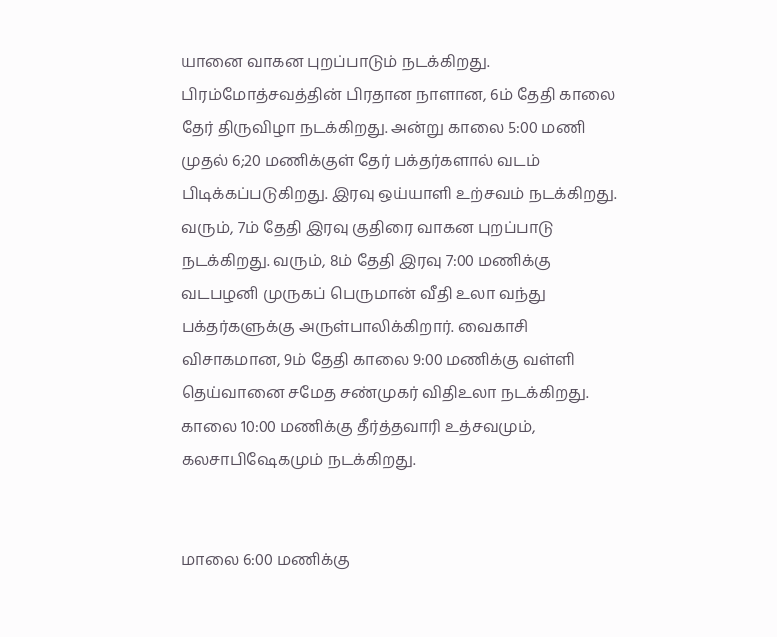யானை வாகன புறப்பாடும் நடக்கிறது. பிரம்மோத்சவத்தின் பிரதான நாளான, 6ம் தேதி காலை தேர் திருவிழா நடக்கிறது. அன்று காலை 5:00 மணி முதல் 6;20 மணிக்குள் தேர் பக்தர்களால் வடம் பிடிக்கப்படுகிறது. இரவு ஒய்யாளி உற்சவம் நடக்கிறது. வரும், 7ம் தேதி இரவு குதிரை வாகன புறப்பாடு நடக்கிறது. வரும், 8ம் தேதி இரவு 7:00 மணிக்கு வடபழனி முருகப் பெருமான் வீதி உலா வந்து பக்தர்களுக்கு அருள்பாலிக்கிறார். வைகாசி விசாகமான, 9ம் தேதி காலை 9:00 மணிக்கு வள்ளி தெய்வானை சமேத சண்முகர் விதிஉலா நடக்கிறது. காலை 10:00 மணிக்கு தீர்த்தவாரி உத்சவமும், கலசாபிஷேகமும் நடக்கிறது.


மாலை 6:00 மணிக்கு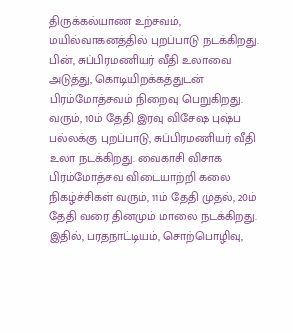திருக்கல்யாண உற்சவம், மயில்வாகனத்தில் புறப்பாடு நடக்கிறது. பின், சுப்பிரமணியர் வீதி உலாவை அடுத்து, கொடியிறக்கத்துடன் பிரம்மோத்சவம் நிறைவு பெறுகிறது. வரும், 10ம் தேதி இரவு விசேஷ புஷ்ப பல்லக்கு புறப்பாடு, சுப்பிரமணியர் வீதி உலா நடக்கிறது. வைகாசி விசாக பிரம்மோத்சவ விடையாற்றி கலை நிகழ்ச்சிகள் வரும், 11ம் தேதி முதல், 20ம் தேதி வரை தினமும் மாலை நடக்கிறது. இதில், பரதநாட்டியம், சொற்பொழிவு,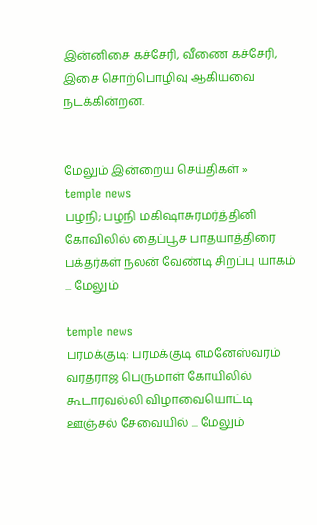இன்னிசை கச்சேரி, வீணை கச்சேரி, இசை சொற்பொழிவு ஆகியவை நடக்கின்றன.


மேலும் இன்றைய செய்திகள் »
temple news
பழநி; பழநி மகிஷாசுரமர்த்தினி கோவிலில் தைப்பூச பாதயாத்திரை பக்தர்கள் நலன் வேண்டி சிறப்பு யாகம் ... மேலும்

temple news
பரமக்குடி: பரமக்குடி எமனேஸ்வரம் வரதராஜ பெருமாள் கோயிலில் கூடாரவல்லி விழாவையொட்டி ஊஞ்சல் சேவையில் ... மேலும்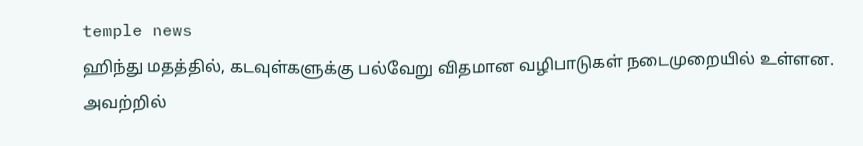temple news
ஹிந்து மதத்தில், கடவுள்களுக்கு பல்வேறு விதமான வழிபாடுகள் நடைமுறையில் உள்ளன. அவற்றில்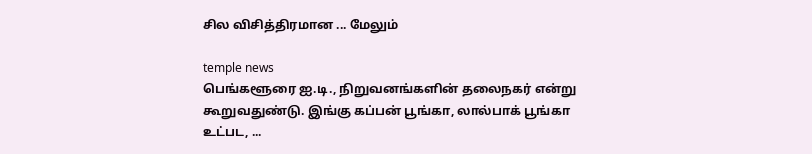சில விசித்திரமான ... மேலும்

temple news
பெங்களூரை ஐ.டி., நிறுவனங்களின் தலைநகர் என்று கூறுவதுண்டு. இங்கு கப்பன் பூங்கா, லால்பாக் பூங்கா உட்பட, ...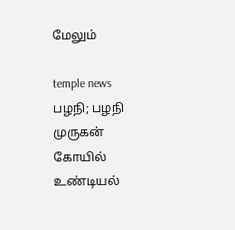மேலும்

temple news
பழநி; பழநி முருகன் கோயில் உண்டியல்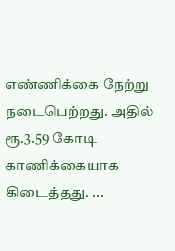எண்ணிக்கை நேற்று நடைபெற்றது. அதில் ரூ.3.59 கோடி காணிக்கையாக கிடைத்தது. ...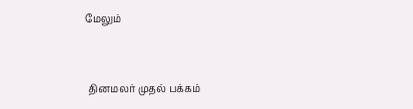மேலும்


 தினமலர் முதல் பக்கம்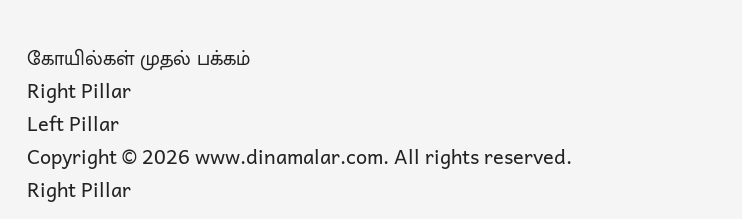கோயில்கள் முதல் பக்கம்
Right Pillar
Left Pillar
Copyright © 2026 www.dinamalar.com. All rights reserved.
Right Pillar